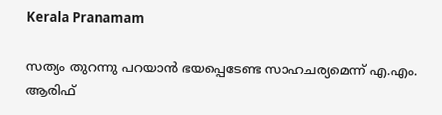Kerala Pranamam

സത്യം തുറന്നു പറയാന്‍ ഭയപ്പെടേണ്ട സാഹചര്യമെന്ന് എ.എം. ആരിഫ്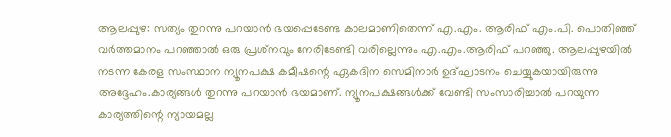ആലപ്പുഴ: സത്യം തുറന്നു പറയാന്‍ ഭയപ്പെടേണ്ട കാലമാണിതെന്ന് എ.എം. ആരിഫ് എം.പി. പൊതിഞ്ഞ് വര്‍ത്തമാനം പറഞ്ഞാല്‍ ഒരു പ്രശ്‌നവും നേരിടേണ്ടി വരില്ലെന്നും എ.എം.ആരിഫ് പറഞ്ഞു. ആലപ്പുഴയില്‍ നടന്ന കേരള സംസ്ഥാന ന്യൂനപക്ഷ കമീഷന്റെ ഏകദിന സെമിനാര്‍ ഉദ്ഘാടനം ചെയ്യുകയായിരുന്നു അദ്ദേഹം.കാര്യങ്ങള്‍ തുറന്നു പറയാന്‍ ഭയമാണ്. ന്യൂനപക്ഷങ്ങള്‍ക്ക് വേണ്ടി സംസാരിച്ചാല്‍ പറയുന്ന കാര്യത്തിന്റെ ന്യായമല്ല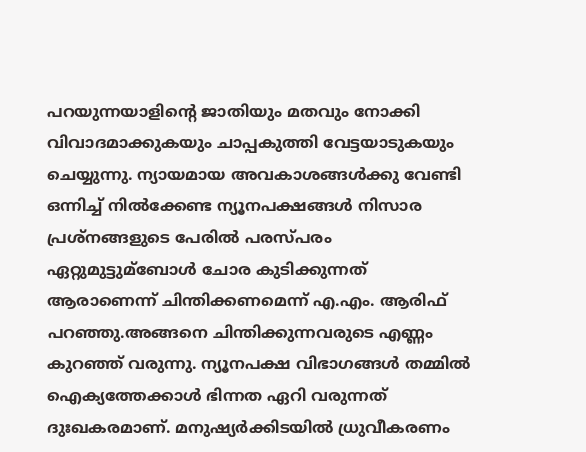പറയുന്നയാളിന്റെ ജാതിയും മതവും നോക്കി വിവാദമാക്കുകയും ചാപ്പകുത്തി വേട്ടയാടുകയും ചെയ്യുന്നു. ന്യായമായ അവകാശങ്ങള്‍ക്കു വേണ്ടി ഒന്നിച്ച് നില്‍ക്കേണ്ട ന്യൂനപക്ഷങ്ങള്‍ നിസാര പ്രശ്‌നങ്ങളുടെ പേരില്‍ പരസ്പരം ഏറ്റുമുട്ടുമ്‌ബോള്‍ ചോര കുടിക്കുന്നത് ആരാണെന്ന് ചിന്തിക്കണമെന്ന് എ.എം. ആരിഫ് പറഞ്ഞു.അങ്ങനെ ചിന്തിക്കുന്നവരുടെ എണ്ണം കുറഞ്ഞ് വരുന്നു. ന്യൂനപക്ഷ വിഭാഗങ്ങള്‍ തമ്മില്‍ ഐക്യത്തേക്കാള്‍ ഭിന്നത ഏറി വരുന്നത് ദുഃഖകരമാണ്. മനുഷ്യര്‍ക്കിടയില്‍ ധ്രുവീകരണം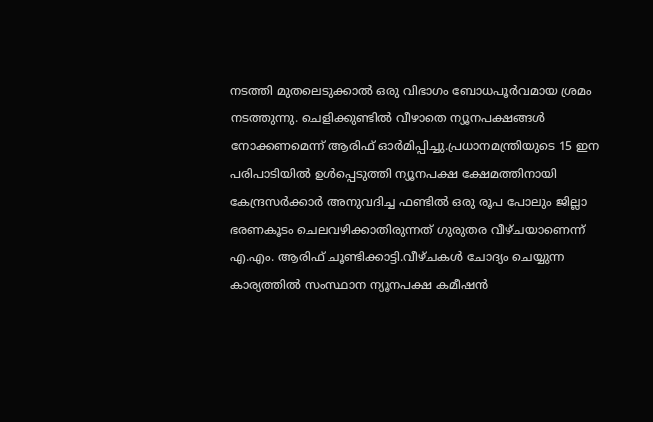നടത്തി മുതലെടുക്കാല്‍ ഒരു വിഭാഗം ബോധപൂര്‍വമായ ശ്രമം നടത്തുന്നു. ചെളിക്കുണ്ടില്‍ വീഴാതെ ന്യൂനപക്ഷങ്ങള്‍ നോക്കണമെന്ന് ആരിഫ് ഓര്‍മിപ്പിച്ചു.പ്രധാനമന്ത്രിയുടെ 15 ഇന പരിപാടിയില്‍ ഉള്‍പ്പെടുത്തി ന്യൂനപക്ഷ ക്ഷേമത്തിനായി കേന്ദ്രസര്‍ക്കാര്‍ അനുവദിച്ച ഫണ്ടില്‍ ഒരു രൂപ പോലും ജില്ലാ ഭരണകൂടം ചെലവഴിക്കാതിരുന്നത് ഗുരുതര വീഴ്ചയാണെന്ന് എ.എം. ആരിഫ് ചൂണ്ടിക്കാട്ടി.വീഴ്ചകള്‍ ചോദ്യം ചെയ്യുന്ന കാര്യത്തില്‍ സംസ്ഥാന ന്യൂനപക്ഷ കമീഷന്‍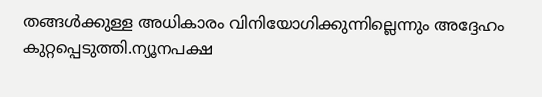തങ്ങള്‍ക്കുള്ള അധികാരം വിനിയോഗിക്കുന്നില്ലെന്നും അദ്ദേഹം കുറ്റപ്പെടുത്തി.ന്യൂനപക്ഷ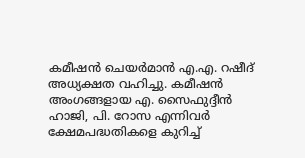കമീഷന്‍ ചെയര്‍മാന്‍ എ.എ. റഷീദ് അധ്യക്ഷത വഹിച്ചു. കമീഷന്‍ അംഗങ്ങളായ എ. സൈഫുദ്ദീന്‍ ഹാജി, പി. റോസ എന്നിവര്‍ ക്ഷേമപദ്ധതികളെ കുറിച്ച്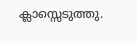ക്ലാസ്സെടുത്തു.